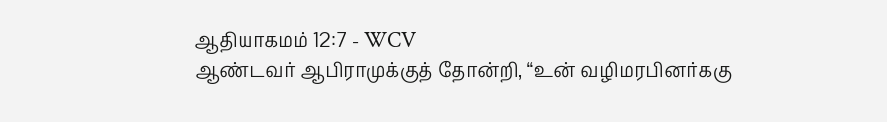ஆதியாகமம் 12:7 - WCV
ஆண்டவர் ஆபிராமுக்குத் தோன்றி, “உன் வழிமரபினர்ககு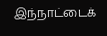இந்நாட்டைக்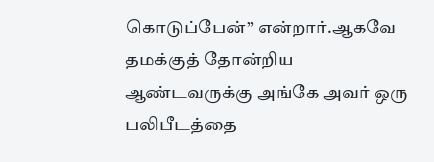கொடுப்பேன்” என்றார்.ஆகவே தமக்குத் தோன்றிய ஆண்டவருக்கு அங்கே அவர் ஒரு பலிபீடத்தை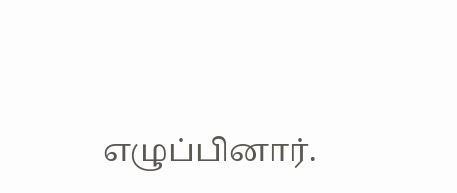எழுப்பினார்.